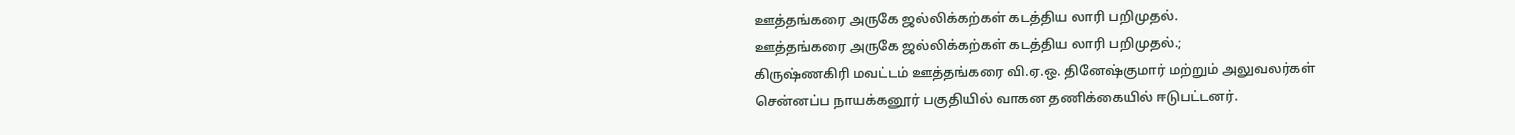ஊத்தங்கரை அருகே ஜல்லிக்கற்கள் கடத்திய லாரி பறிமுதல்.
ஊத்தங்கரை அருகே ஜல்லிக்கற்கள் கடத்திய லாரி பறிமுதல்.;
கிருஷ்ணகிரி மவட்டம் ஊத்தங்கரை வி.ஏ.ஒ. தினேஷ்குமார் மற்றும் அலுவலர்கள் சென்னப்ப நாயக்கனூர் பகுதியில் வாகன தணிக்கையில் ஈடுபட்டனர்.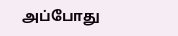அப்போது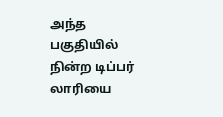அந்த பகுதியில் நின்ற டிப்பர் லாரியை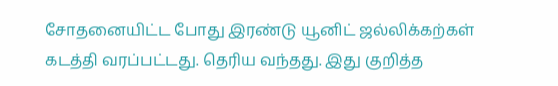சோதனையிட்ட போது இரண்டு யூனிட் ஜல்லிக்கற்கள் கடத்தி வரப்பட்டது. தெரிய வந்தது. இது குறித்த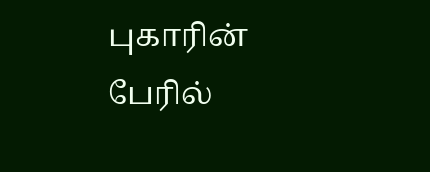புகாரின் பேரில்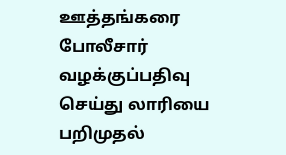ஊத்தங்கரை போலீசார் வழக்குப்பதிவு செய்து லாரியை பறிமுதல்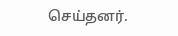செய்தனர்.